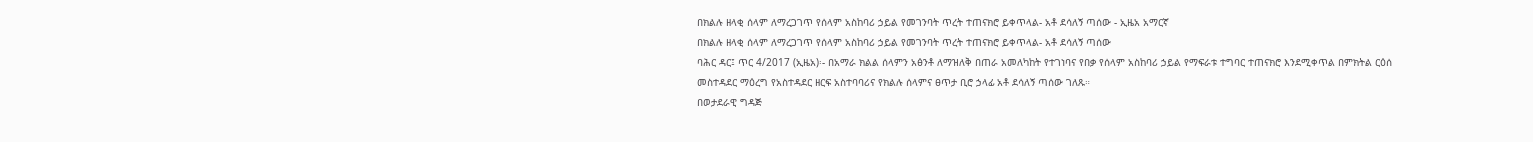በክልሉ ዘላቂ ሰላም ለማረጋገጥ የሰላም አስከባሪ ኃይል የመገንባት ጥረት ተጠናክሮ ይቀጥላል- አቶ ደሳለኝ ጣሰው - ኢዜአ አማርኛ
በክልሉ ዘላቂ ሰላም ለማረጋገጥ የሰላም አስከባሪ ኃይል የመገንባት ጥረት ተጠናክሮ ይቀጥላል- አቶ ደሳለኝ ጣሰው
ባሕር ዳር፤ ጥር 4/2017 (ኢዜአ)፡- በአማራ ክልል ሰላምን አፅንቶ ለማዝለቅ በጠራ አመለካከት የተገነባና የበቃ የሰላም አስከባሪ ኃይል የማፍራቱ ተግባር ተጠናክሮ እንደሚቀጥል በምክትል ርዕሰ መስተዳደር ማዕረግ የአስተዳደር ዘርፍ አስተባባሪና የክልሉ ሰላምና ፀጥታ ቢሮ ኃላፊ አቶ ደሳለኝ ጣሰው ገለጹ።
በወታደራዊ ግዳጅ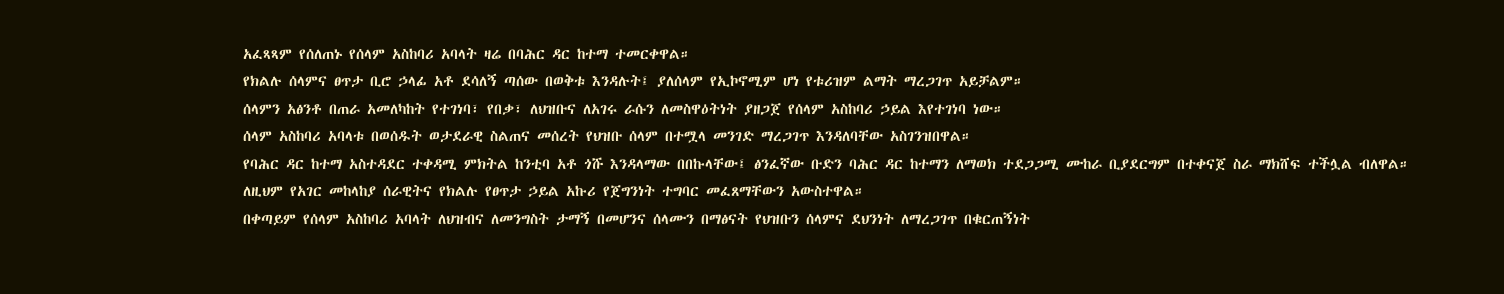አፈጻጻም የሰለጠኑ የሰላም አስከባሪ አባላት ዛሬ በባሕር ዳር ከተማ ተመርቀዋል።
የክልሉ ሰላምና ፀጥታ ቢሮ ኃላፊ አቶ ደሳለኝ ጣሰው በወቅቱ እንዳሉት፤ ያለሰላም የኢኮኖሚም ሆነ የቱሪዝም ልማት ማረጋገጥ አይቻልም።
ሰላምን አፅንቶ በጠራ አመለካከት የተገነባ፣ የበቃ፣ ለህዝቡና ለአገሩ ራሱን ለመስዋዕትነት ያዘጋጀ የሰላም አስከባሪ ኃይል እየተገነባ ነው።
ሰላም አስከባሪ አባላቱ በወሰዱት ወታደራዊ ስልጠና መሰረት የህዝቡ ሰላም በተሟላ መንገድ ማረጋገጥ እንዳለባቸው አስገንዝበዋል።
የባሕር ዳር ከተማ አስተዳደር ተቀዳሚ ምክትል ከንቲባ አቶ ጎሹ እንዳላማው በበኩላቸው፤ ፅንፈኛው ቡድን ባሕር ዳር ከተማን ለማወክ ተደጋጋሚ ሙከራ ቢያደርግም በተቀናጀ ስራ ማክሸፍ ተችሏል ብለዋል።
ለዚህም የአገር መከላከያ ሰራዊትና የክልሉ የፀጥታ ኃይል አኩሪ የጀግንነት ተግባር መፈጸማቸውን አውስተዋል።
በቀጣይም የሰላም አስከባሪ አባላት ለህዝብና ለመንግስት ታማኝ በመሆንና ሰላሙን በማፅናት የህዝቡን ሰላምና ደህንነት ለማረጋገጥ በቁርጠኝነት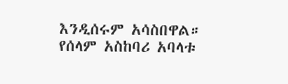እንዲሰሩም አሳስበዋል።
የሰላም አስከባሪ አባላቱ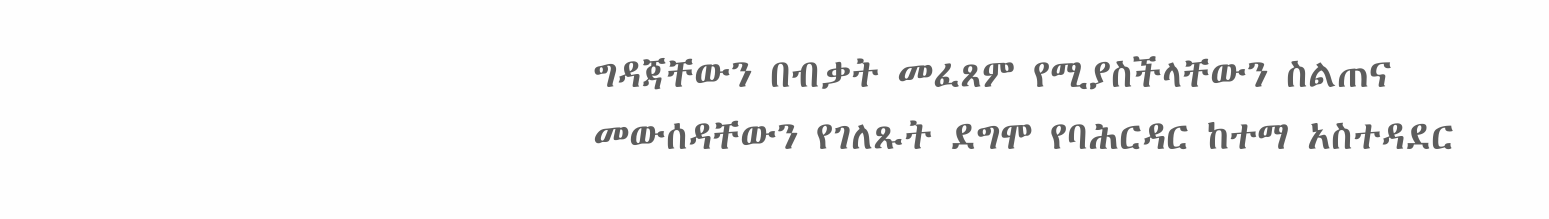ግዳጃቸውን በብቃት መፈጸም የሚያስችላቸውን ስልጠና መውሰዳቸውን የገለጹት ደግሞ የባሕርዳር ከተማ አስተዳደር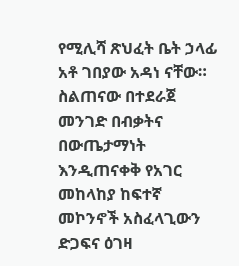የሚሊሻ ጽህፈት ቤት ኃላፊ አቶ ገበያው አዳነ ናቸው።
ስልጠናው በተደራጀ መንገድ በብቃትና በውጤታማነት እንዲጠናቀቅ የአገር መከላከያ ከፍተኛ መኮንኖች አስፈላጊውን ድጋፍና ዕገዛ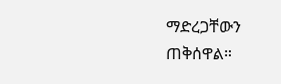ማድረጋቸውን ጠቅሰዋል።